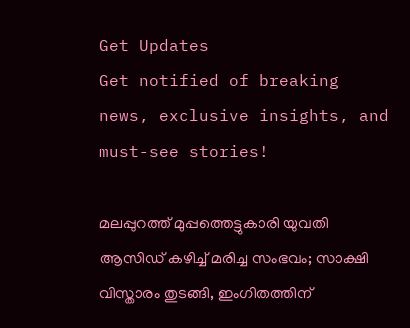Get Updates
Get notified of breaking news, exclusive insights, and must-see stories!

മലപ്പുറത്ത് മുപ്പത്തെട്ടുകാരി യുവതി ആസിഡ് കഴിച്ച് മരിച്ച സംഭവം; സാക്ഷി വിസ്താരം തുടങ്ങി, ഇംഗിതത്തിന്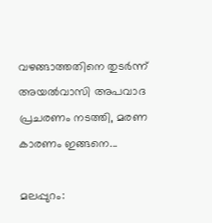വഴങ്ങാത്തതിനെ തുടര്‍ന്ന് അയല്‍വാസി അപവാദ പ്രചരണം നടത്തി, മരണ കാരണം ഇങ്ങനെ...

മലപ്പുറം: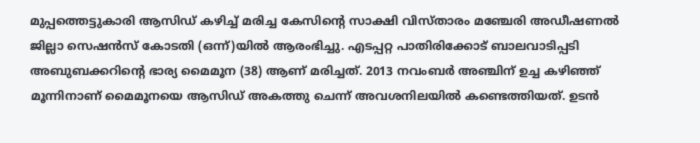മുപ്പത്തെട്ടുകാരി ആസിഡ് കഴിച്ച് മരിച്ച കേസിന്റെ സാക്ഷി വിസ്താരം മഞ്ചേരി അഡീഷണല്‍ ജില്ലാ സെഷന്‍സ് കോടതി (ഒന്ന്)യില്‍ ആരംഭിച്ചു. എടപ്പറ്റ പാതിരിക്കോട് ബാലവാടിപ്പടി അബുബക്കറിന്റെ ഭാര്യ മൈമൂന (38) ആണ് മരിച്ചത്. 2013 നവംബര്‍ അഞ്ചിന് ഉച്ച കഴിഞ്ഞ് മൂന്നിനാണ് മൈമൂനയെ ആസിഡ് അകത്തു ചെന്ന് അവശനിലയില്‍ കണ്ടെത്തിയത്. ഉടന്‍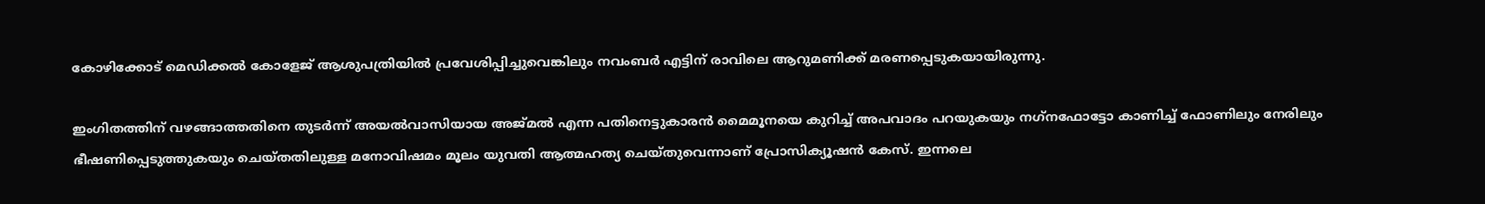കോഴിക്കോട് മെഡിക്കല്‍ കോളേജ് ആശുപത്രിയില്‍ പ്രവേശിപ്പിച്ചുവെങ്കിലും നവംബര്‍ എട്ടിന് രാവിലെ ആറുമണിക്ക് മരണപ്പെടുകയായിരുന്നു.

ഇംഗിതത്തിന് വഴങ്ങാത്തതിനെ തുടര്‍ന്ന് അയല്‍വാസിയായ അജ്മല്‍ എന്ന പതിനെട്ടുകാരന്‍ മൈമൂനയെ കുറിച്ച് അപവാദം പറയുകയും നഗ്‌നഫോട്ടോ കാണിച്ച് ഫോണിലും നേരിലും ഭീഷണിപ്പെടുത്തുകയും ചെയ്തതിലുള്ള മനോവിഷമം മൂലം യുവതി ആത്മഹത്യ ചെയ്തുവെന്നാണ് പ്രോസിക്യൂഷന്‍ കേസ്. ഇന്നലെ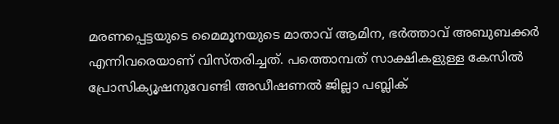മരണപ്പെട്ടയുടെ മൈമൂനയുടെ മാതാവ് ആമിന, ഭര്‍ത്താവ് അബുബക്കര്‍ എന്നിവരെയാണ് വിസ്തരിച്ചത്. പത്തൊമ്പത് സാക്ഷികളുള്ള കേസില്‍ പ്രോസിക്യൂഷനുവേണ്ടി അഡീഷണല്‍ ജില്ലാ പബ്ലിക്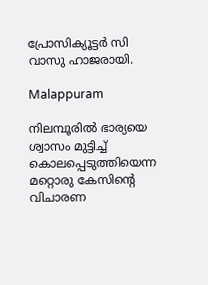പ്രോസിക്യൂട്ടര്‍ സി വാസു ഹാജരായി.

Malappuram

നിലമ്പൂരില്‍ ഭാര്യയെ ശ്വാസം മുട്ടിച്ച് കൊലപ്പെടുത്തിയെന്ന മറ്റൊരു കേസിന്റെ വിചാരണ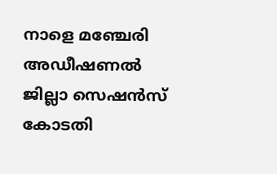നാളെ മഞ്ചേരി അഡീഷണല്‍ ജില്ലാ സെഷന്‍സ് കോടതി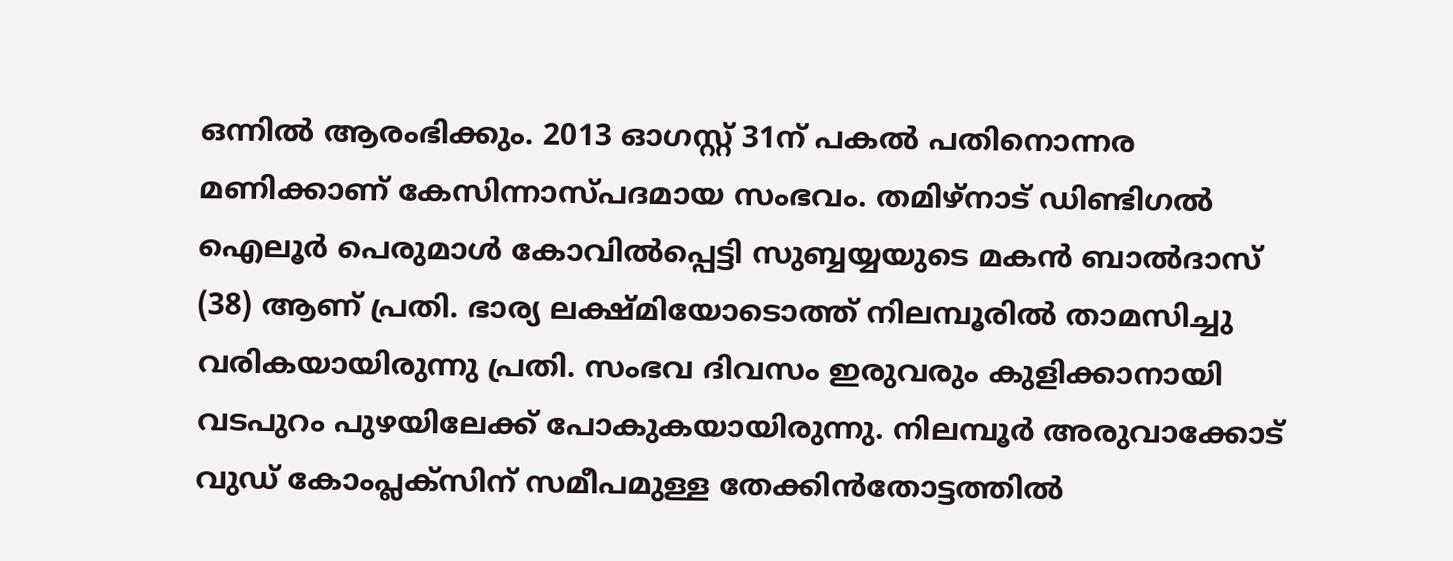ഒന്നില്‍ ആരംഭിക്കും. 2013 ഓഗസ്റ്റ് 31ന് പകല്‍ പതിനൊന്നര മണിക്കാണ് കേസിന്നാസ്പദമായ സംഭവം. തമിഴ്‌നാട് ഡിണ്ടിഗല്‍ ഐലൂര്‍ പെരുമാള്‍ കോവില്‍പ്പെട്ടി സുബ്ബയ്യയുടെ മകന്‍ ബാല്‍ദാസ് (38) ആണ് പ്രതി. ഭാര്യ ലക്ഷ്മിയോടൊത്ത് നിലമ്പൂരില്‍ താമസിച്ചു വരികയായിരുന്നു പ്രതി. സംഭവ ദിവസം ഇരുവരും കുളിക്കാനായി വടപുറം പുഴയിലേക്ക് പോകുകയായിരുന്നു. നിലമ്പൂര്‍ അരുവാക്കോട് വുഡ് കോംപ്ലക്‌സിന് സമീപമുള്ള തേക്കിന്‍തോട്ടത്തില്‍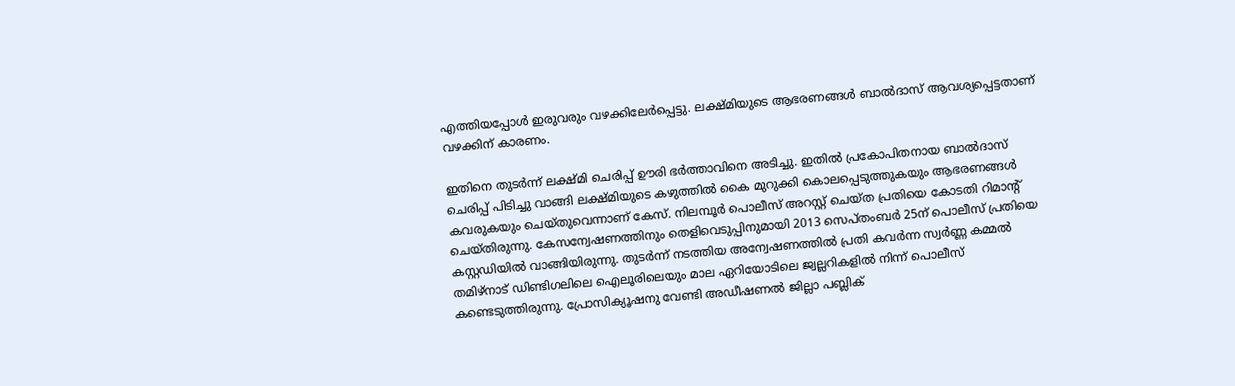എത്തിയപ്പോള്‍ ഇരുവരും വഴക്കിലേര്‍പ്പെട്ടു. ലക്ഷ്മിയുടെ ആഭരണങ്ങള്‍ ബാല്‍ദാസ് ആവശ്യപ്പെട്ടതാണ് വഴക്കിന് കാരണം.

ഇതിനെ തുടര്‍ന്ന് ലക്ഷ്മി ചെരിപ്പ് ഊരി ഭര്‍ത്താവിനെ അടിച്ചു. ഇതില്‍ പ്രകോപിതനായ ബാല്‍ദാസ് ചെരിപ്പ് പിടിച്ചു വാങ്ങി ലക്ഷ്മിയുടെ കഴുത്തില്‍ കൈ മുറുക്കി കൊലപ്പെടുത്തുകയും ആഭരണങ്ങള്‍ കവരുകയും ചെയ്തുവെന്നാണ് കേസ്. നിലമ്പൂര്‍ പൊലീസ് അറസ്റ്റ് ചെയ്ത പ്രതിയെ കോടതി റിമാന്റ് ചെയ്തിരുന്നു. കേസന്വേഷണത്തിനും തെളിവെടുപ്പിനുമായി 2013 സെപ്തംബര്‍ 25ന് പൊലീസ് പ്രതിയെ കസ്റ്റഡിയില്‍ വാങ്ങിയിരുന്നു. തുടര്‍ന്ന് നടത്തിയ അന്വേഷണത്തില്‍ പ്രതി കവര്‍ന്ന സ്വര്‍ണ്ണ കമ്മല്‍ തമിഴ്‌നാട് ഡിണ്ടിഗലിലെ ഐലൂരിലെയും മാല ഏറിയോടിലെ ജ്വല്ലറികളില്‍ നിന്ന് പൊലീസ് കണ്ടെടുത്തിരുന്നു. പ്രോസിക്യൂഷനു വേണ്ടി അഡീഷണല്‍ ജില്ലാ പബ്ലിക്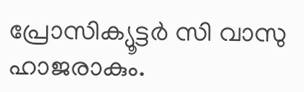പ്രോസിക്യൂട്ടര്‍ സി വാസു ഹാജരാകും.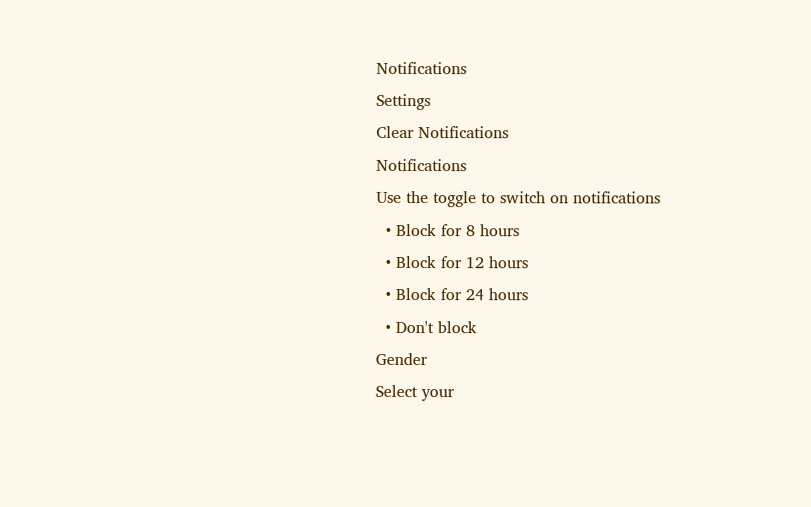Notifications
Settings
Clear Notifications
Notifications
Use the toggle to switch on notifications
  • Block for 8 hours
  • Block for 12 hours
  • Block for 24 hours
  • Don't block
Gender
Select your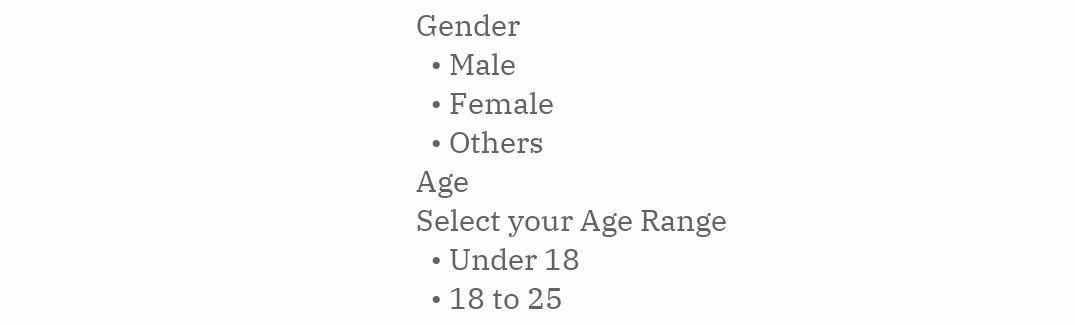Gender
  • Male
  • Female
  • Others
Age
Select your Age Range
  • Under 18
  • 18 to 25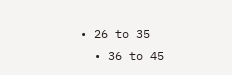• 26 to 35
  • 36 to 45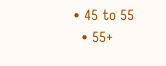• 45 to 55
  • 55+